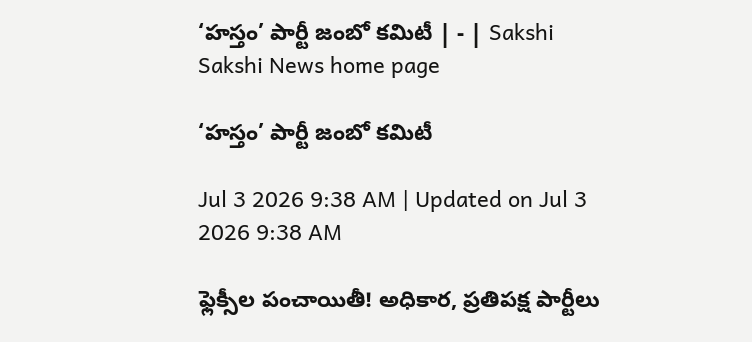‘హస్తం’ పార్టీ జంబో కమిటీ | - | Sakshi
Sakshi News home page

‘హస్తం’ పార్టీ జంబో కమిటీ

Jul 3 2026 9:38 AM | Updated on Jul 3 2026 9:38 AM

ఫ్లెక్సీల పంచాయితీ! అధికార, ప్రతిపక్ష పార్టీలు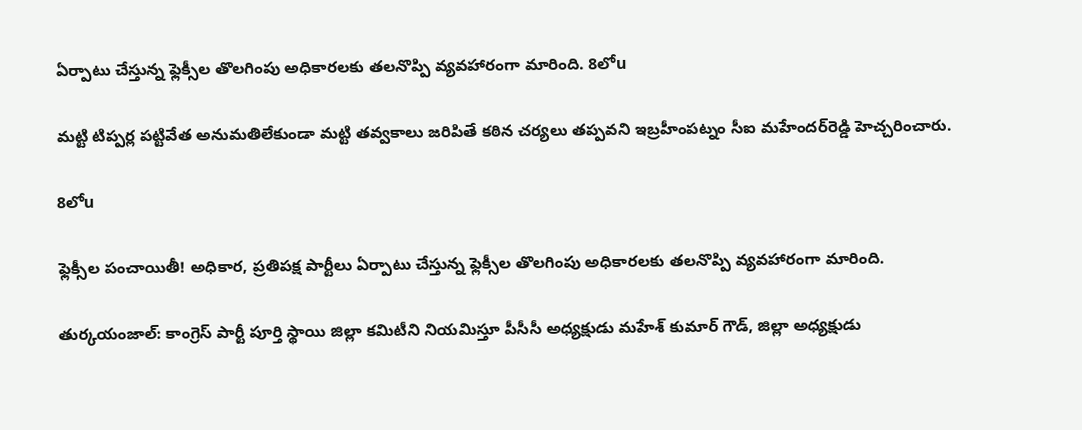ఏర్పాటు చేస్తున్న ఫ్లెక్సీల తొలగింపు అధికారలకు తలనొప్పి వ్యవహారంగా మారింది. 8లోu

మట్టి టిప్పర్ల పట్టివేత అనుమతిలేకుండా మట్టి తవ్వకాలు జరిపితే కఠిన చర్యలు తప్పవని ఇబ్రహీంపట్నం సీఐ మహేందర్‌రెడ్డి హెచ్చరించారు.

8లోu

ఫ్లెక్సీల పంచాయితీ! అధికార, ప్రతిపక్ష పార్టీలు ఏర్పాటు చేస్తున్న ఫ్లెక్సీల తొలగింపు అధికారలకు తలనొప్పి వ్యవహారంగా మారింది.

తుర్కయంజాల్‌: కాంగ్రెస్‌ పార్టీ పూర్తి స్థాయి జిల్లా కమిటీని నియమిస్తూ పీసీసీ అధ్యక్షుడు మహేశ్‌ కుమార్‌ గౌడ్‌, జిల్లా అధ్యక్షుడు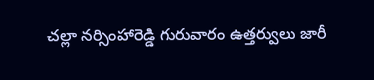చల్లా నర్సింహారెడ్డి గురువారం ఉత్తర్వులు జారీ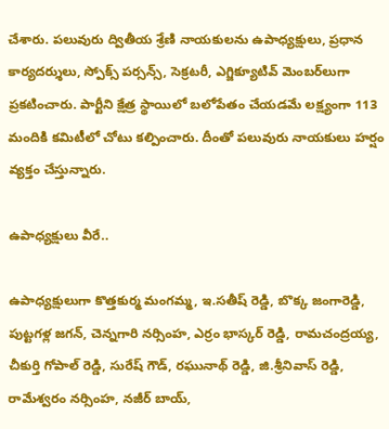చేశారు. పలువురు ద్వితీయ శ్రేణి నాయకులను ఉపాధ్యక్షులు, ప్రధాన కార్యదర్శులు, స్పోక్స్‌ పర్సన్స్‌, సెక్రటరీ, ఎగ్జిక్యూటివ్‌ మెంబర్‌లుగా ప్రకటించారు. పార్టీని క్షేత్ర స్థాయిలో బలోపేతం చేయడమే లక్ష్యంగా 113 మందికి కమిటీలో చోటు కల్పించారు. దీంతో పలువురు నాయకులు హర్షం వ్యక్తం చేస్తున్నారు.

ఉపాధ్యక్షులు వీరే..

ఉపాధ్యక్షులుగా కొత్తకుర్మ మంగమ్మ, ఇ.సతీష్‌ రెడ్డి, బొక్క జంగారెడ్డి, పుట్టగళ్ల జగన్‌, చెన్నగారి నర్సింహ, ఎర్రం భాస్కర్‌ రెడ్డి, రామచంద్రయ్య, చీకుర్తి గోపాల్‌ రెడ్డి, సురేష్‌ గౌడ్‌, రఘునాథ్‌ రెడ్డి, జి.శ్రీనివాస్‌ రెడ్డి, రామేశ్వరం నర్సింహ, నజీర్‌ బాయ్‌,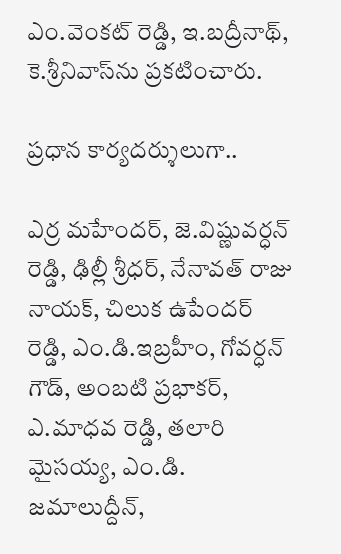ఎం.వెంకట్‌ రెడ్డి, ఇ.బద్రీనాథ్‌, కె.శ్రీనివాస్‌ను ప్రకటించారు.

ప్రధాన కార్యదర్శులుగా..

ఎర్ర మహేందర్‌, జె.విష్ణువర్ధన్‌ రెడ్డి, ఢిల్లీ శ్రీధర్‌, నేనావత్‌ రాజు నాయక్‌, చిలుక ఉపేందర్‌ రెడ్డి, ఎం.డి.ఇబ్రహీం, గోవర్ధన్‌ గౌడ్‌, అంబటి ప్రభాకర్‌, ఎ.మాధవ రెడ్డి, తలారి మైసయ్య, ఎం.డి. జమాలుద్దీన్‌,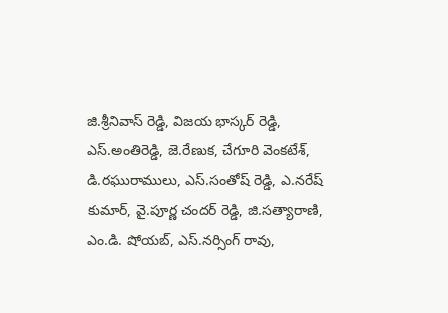జి.శ్రీనివాస్‌ రెడ్డి, విజయ భాస్కర్‌ రెడ్డి, ఎస్‌.అంతిరెడ్డి, జె.రేణుక, చేగూరి వెంకటేశ్‌, డి.రఘురాములు, ఎస్‌.సంతోష్‌ రెడ్డి, ఎ.నరేష్‌ కుమార్‌, వై.పూర్ణ చందర్‌ రెడ్డి, జి.సత్యారాణి, ఎం.డి. షోయబ్‌, ఎస్‌.నర్సింగ్‌ రావు,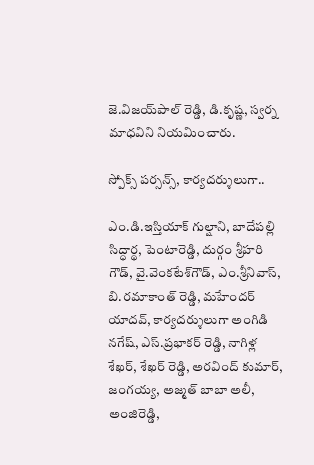జె.విజయ్‌పాల్‌ రెడ్డి, డి.కృష్ణ, స్వర్న మాధవిని నియమించారు.

స్పోక్స్‌ పర్సన్స్‌, కార్యదర్శులుగా..

ఎం.డి.ఇస్తియాక్‌ గుల్షాని, బాదేపల్లి సిద్ధార్థ, పెంటారెడ్డి, దుర్గం శ్రీహరి గౌడ్‌, వై.వెంకటేశ్‌గౌడ్‌, ఎం.శ్రీనివాస్‌, బి.రమాకాంత్‌ రెడ్డి, మహేందర్‌ యాదవ్‌, కార్యదర్శులుగా అంగిడి నగేష్‌, ఎస్‌.ప్రభాకర్‌ రెడ్డి, నాగిళ్ల శేఖర్‌, శేఖర్‌ రెడ్డి, అరవింద్‌ కుమార్‌, జంగయ్య, అజ్మత్‌ బాబా అలీ, అంజిరెడ్డి,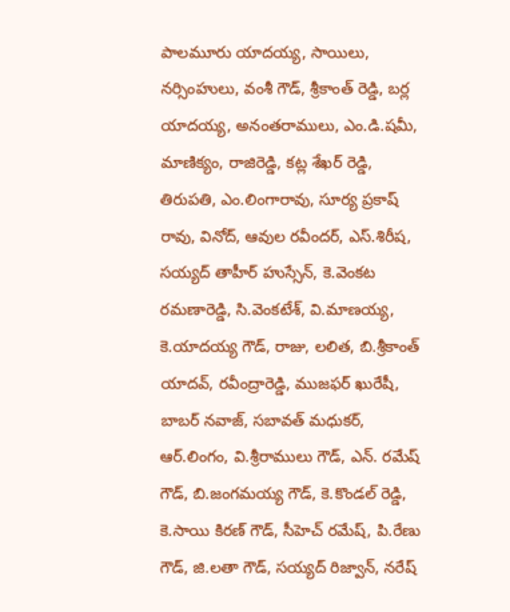పాలమూరు యాదయ్య, సాయిలు, నర్సింహులు, వంశీ గౌడ్‌, శ్రీకాంత్‌ రెడ్డి, బర్ల యాదయ్య, అనంతరాములు, ఎం.డి.షమీ, మాణిక్యం, రాజిరెడ్డి, కట్ల శేఖర్‌ రెడ్డి, తిరుపతి, ఎం.లింగారావు, సూర్య ప్రకాష్‌ రావు, వినోద్‌, ఆవుల రవీందర్‌, ఎస్‌.శిరీష, సయ్యద్‌ తాహీర్‌ హుస్సేన్‌, కె.వెంకట రమణారెడ్డి, సి.వెంకటేశ్‌, వి.మాణయ్య, కె.యాదయ్య గౌడ్‌, రాజు, లలిత, బి.శ్రీకాంత్‌ యాదవ్‌, రవీంద్రారెడ్డి, ముజఫర్‌ ఖురేషీ, బాబర్‌ నవాజ్‌, సబావత్‌ మధుకర్‌, ఆర్‌.లింగం, వి.శ్రీరాములు గౌడ్‌, ఎన్‌. రమేష్‌ గౌడ్‌, బి.జంగమయ్య గౌడ్‌, కె.కొండల్‌ రెడ్డి, కె.సాయి కిరణ్‌ గౌడ్‌, సీహెచ్‌ రమేష్‌, పి.రేణు గౌడ్‌, జి.లతా గౌడ్‌, సయ్యద్‌ రిజ్వాన్‌, నరేష్‌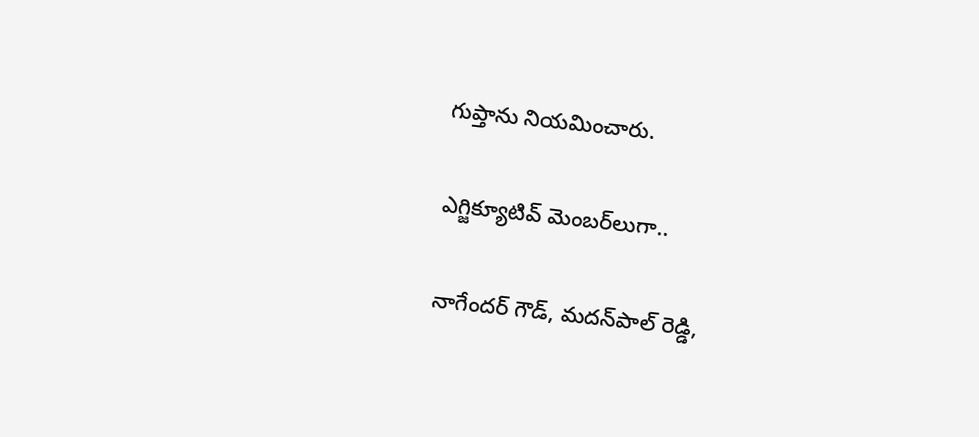గుప్తాను నియమించారు.

ఎగ్జిక్యూటివ్‌ మెంబర్‌లుగా..

నాగేందర్‌ గౌడ్‌, మదన్‌పాల్‌ రెడ్డి,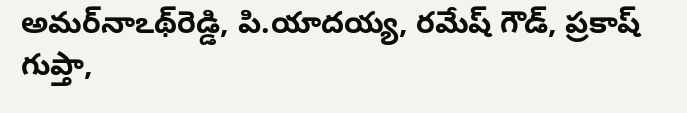అమర్‌నాఽథ్‌రెడ్డి, పి.యాదయ్య, రమేష్‌ గౌడ్‌, ప్రకాష్‌ గుప్తా,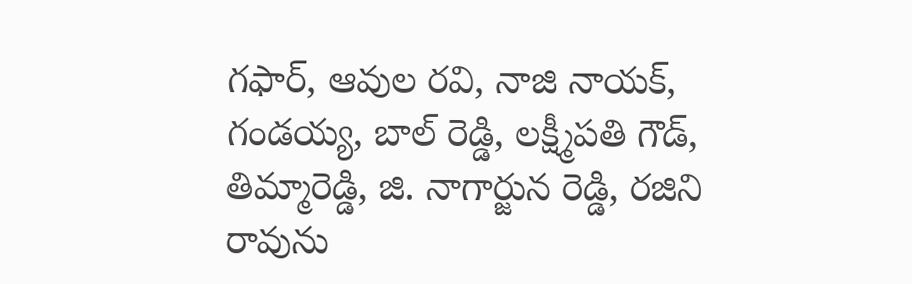గఫార్‌, ఆవుల రవి, నాజి నాయక్‌, గండయ్య, బాల్‌ రెడ్డి, లక్ష్మీపతి గౌడ్‌, తిమ్మారెడ్డి, జి. నాగార్జున రెడ్డి, రజిని రావును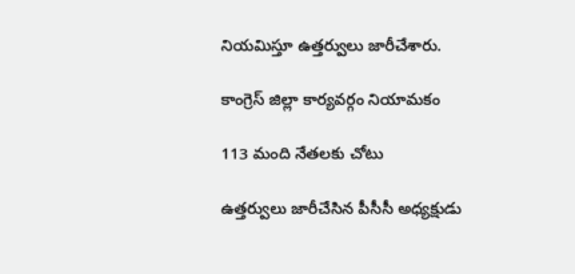నియమిస్తూ ఉత్తర్వులు జారీచేశారు.

కాంగ్రెస్‌ జిల్లా కార్యవర్గం నియామకం

113 మంది నేతలకు చోటు

ఉత్తర్వులు జారీచేసిన పీసీసీ అధ్యక్షుడు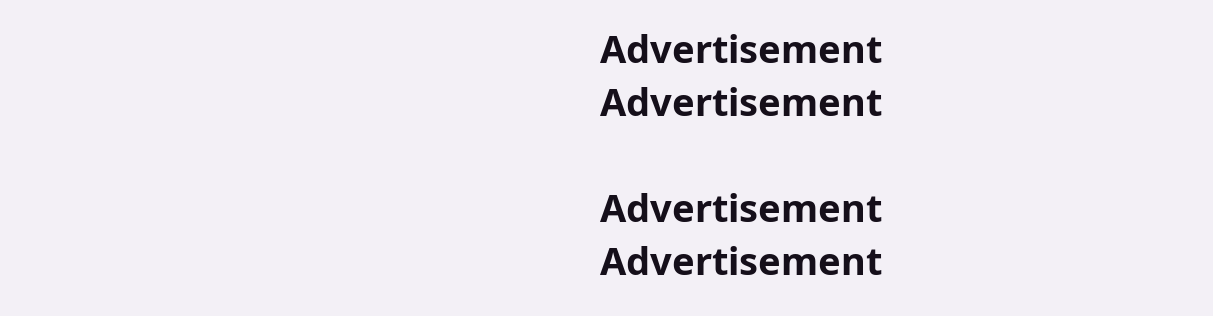Advertisement
Advertisement

Advertisement
Advertisement